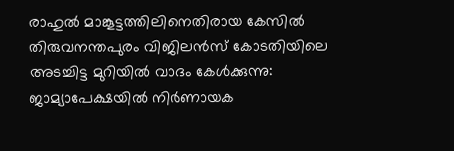രാഹുല്‍ മാങ്കൂട്ടത്തിലിനെതിരായ കേസില്‍ തിരുവനന്തപുരം വിജിലൻസ് കോടതിയിലെ അടച്ചിട്ട മുറിയില്‍ വാദം കേള്‍ക്കുന്നു: ജാമ്യാപേക്ഷയിൽ നിർണായക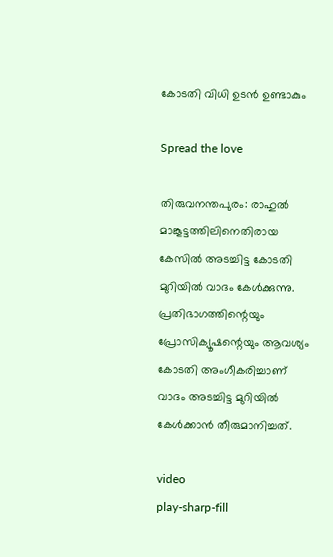കോടതി വിധി ഉടൻ ഉണ്ടാകും

Spread the love

തിരുവനന്തപുരം: രാഹുല്‍ മാങ്കൂട്ടത്തിലിനെതിരായ കേസില്‍ അടച്ചിട്ട കോടതി മുറിയില്‍ വാദം കേള്‍ക്കുന്നു. പ്രതിഭാഗത്തിന്റെയും പ്രോസിക്യൂഷന്റെയും ആവശ്യം കോടതി അംഗീകരിച്ചാണ് വാദം അടച്ചിട്ട മുറിയില്‍ കേള്‍ക്കാൻ തീരുമാനിച്ചത്.

video
play-sharp-fill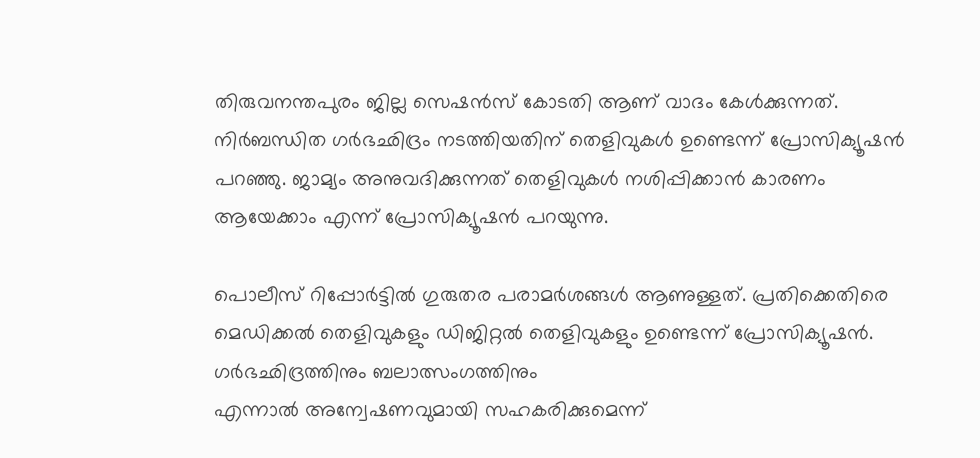തിരുവനന്തപുരം ജില്ല സെഷൻസ് കോടതി ആണ് വാദം കേള്‍ക്കുന്നത്.
നിർബന്ധിത ഗർഭഛിദ്രം നടത്തിയതിന് തെളിവുകള്‍ ഉണ്ടെന്ന് പ്രോസിക്യൂഷൻ പറഞ്ഞു. ജാമ്യം അനുവദിക്കുന്നത് തെളിവുകള്‍ നശിപ്പിക്കാൻ കാരണം ആയേക്കാം എന്ന് പ്രോസിക്യൂഷൻ പറയുന്നു.

പൊലീസ് റിപ്പോർട്ടില്‍ ഗുരുതര പരാമർശങ്ങള്‍ ആണുള്ളത്. പ്രതിക്കെതിരെ മെഡിക്കല്‍ തെളിവുകളും ഡിജിറ്റല്‍ തെളിവുകളും ഉണ്ടെന്ന് പ്രോസിക്യൂഷൻ. ഗർഭഛിദ്രത്തിനും ബലാത്സംഗത്തിനും
എന്നാല്‍ അന്വേഷണവുമായി സഹകരിക്കുമെന്ന്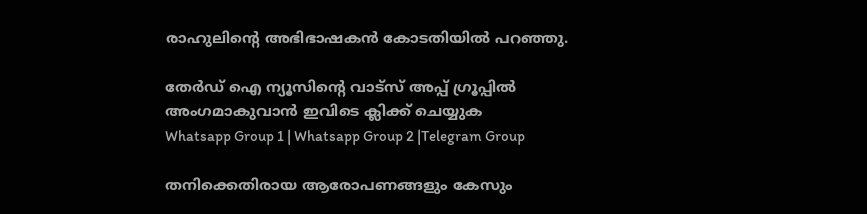രാഹുലിന്റെ അഭിഭാഷകൻ കോടതിയില്‍ പറഞ്ഞു.

തേർഡ് ഐ ന്യൂസിന്റെ വാട്സ് അപ്പ് ഗ്രൂപ്പിൽ അംഗമാകുവാൻ ഇവിടെ ക്ലിക്ക് ചെയ്യുക
Whatsapp Group 1 | Whatsapp Group 2 |Telegram Group

തനിക്കെതിരായ ആരോപണങ്ങളും കേസും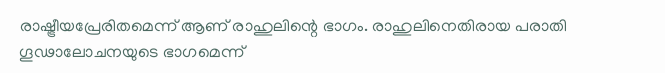രാഷ്ട്രീയപ്രേരിതമെന്ന് ആണ് രാഹുലിന്റെ ഭാഗം. രാഹുലിനെതിരായ പരാതി ഗൂഢാലോചനയുടെ ഭാഗമെന്ന്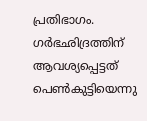പ്രതിഭാഗം. ഗർഭഛിദ്രത്തിന് ആവശ്യപ്പെട്ടത് പെണ്‍കുട്ടിയെന്നു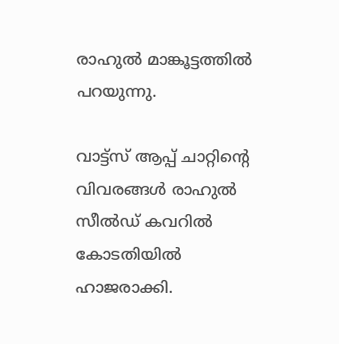രാഹുല്‍ മാങ്കൂട്ടത്തില്‍ പറയുന്നു.

വാട്ട്സ് ആപ്പ് ചാറ്റിന്റെ വിവരങ്ങള്‍ രാഹുല്‍ സീല്‍ഡ് കവറില്‍ കോടതിയില്‍ ഹാജരാക്കി.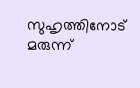സുഹൃത്തിനോട് മരുന്ന്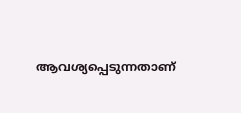ആവശ്യപ്പെടുന്നതാണ്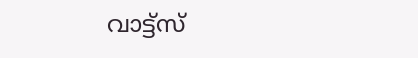വാട്ട്സ്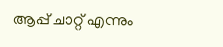ആപ്പ് ചാറ്റ് എന്നും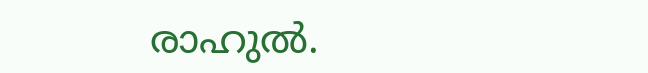രാഹുല്‍.